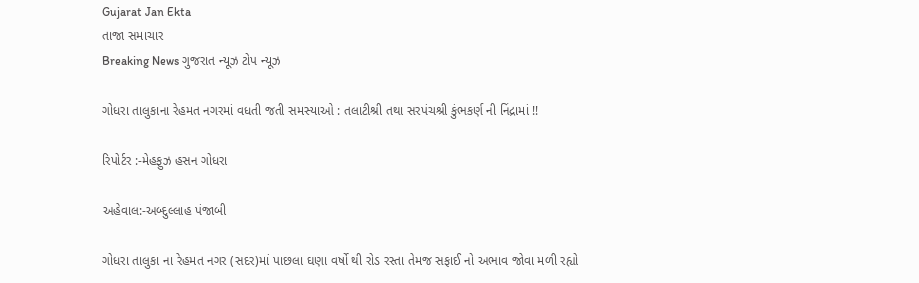Gujarat Jan Ekta
તાજા સમાચાર
Breaking News ગુજરાત ન્યૂઝ ટોપ ન્યૂઝ

ગોધરા તાલુકાના રેહમત નગરમાં વધતી જતી સમસ્યાઓ : તલાટીશ્રી તથા સરપંચશ્રી કુંભકર્ણ ની નિંદ્રામાં !!

રિપોર્ટર :-મેહફુઝ હસન ગોધરા

અહેવાલ:-અબ્દુલ્લાહ પંજાબી

ગોધરા તાલુકા ના રેહમત નગર (સદર)માં પાછલા ઘણા વર્ષો થી રોડ રસ્તા તેમજ સફાઈ નો અભાવ જોવા મળી રહ્યો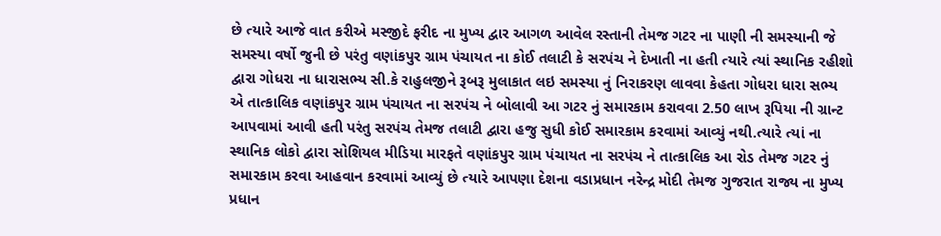છે ત્યારે આજે વાત કરીએ મસ્જીદે ફરીદ ના મુખ્ય દ્વાર આગળ આવેલ રસ્તાની તેમજ ગટર ના પાણી ની સમસ્યાની જે સમસ્યા વર્ષો જુની છે પરંતુ વણાંકપુર ગ્રામ પંચાયત ના કોઈ તલાટી કે સરપંચ ને દેખાતી ના હતી ત્યારે ત્યાં સ્થાનિક રહીશો દ્વારા ગોધરા ના ધારાસભ્ય સી.કે રાહુલજીને રૂબરૂ મુલાકાત લઇ સમસ્યા નું નિરાકરણ લાવવા કેહતા ગોધરા ધારા સભ્ય એ તાત્કાલિક વણાંકપુર ગ્રામ પંચાયત ના સરપંચ ને બોલાવી આ ગટર નું સમારકામ કરાવવા 2.50 લાખ રૂપિયા ની ગ્રાન્ટ આપવામાં આવી હતી પરંતુ સરપંચ તેમજ તલાટી દ્વારા હજુ સુધી કોઈ સમારકામ કરવામાં આવ્યું નથી.ત્યારે ત્યાં ના સ્થાનિક લોકો દ્વારા સોશિયલ મીડિયા મારફતે વણાંકપુર ગ્રામ પંચાયત ના સરપંચ ને તાત્કાલિક આ રોડ તેમજ ગટર નું સમારકામ કરવા આહવાન કરવામાં આવ્યું છે ત્યારે આપણા દેશના વડાપ્રધાન નરેન્દ્ર મોદી તેમજ ગુજરાત રાજ્ય ના મુખ્ય પ્રધાન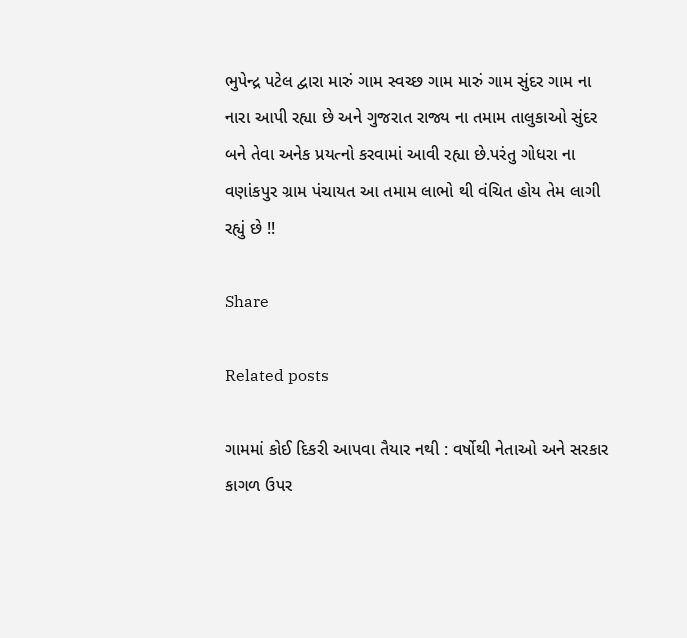ભુપેન્દ્ર પટેલ દ્વારા મારું ગામ સ્વચ્છ ગામ મારું ગામ સુંદર ગામ ના નારા આપી રહ્યા છે અને ગુજરાત રાજ્ય ના તમામ તાલુકાઓ સુંદર બને તેવા અનેક પ્રયત્નો કરવામાં આવી રહ્યા છે.પરંતુ ગોધરા ના વણાંકપુર ગ્રામ પંચાયત આ તમામ લાભો થી વંચિત હોય તેમ લાગી રહ્યું છે !!

Share

Related posts

ગામમાં કોઈ દિકરી આપવા તૈયાર નથી : વર્ષોથી નેતાઓ અને સરકાર કાગળ ઉપર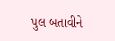પુલ બતાવીને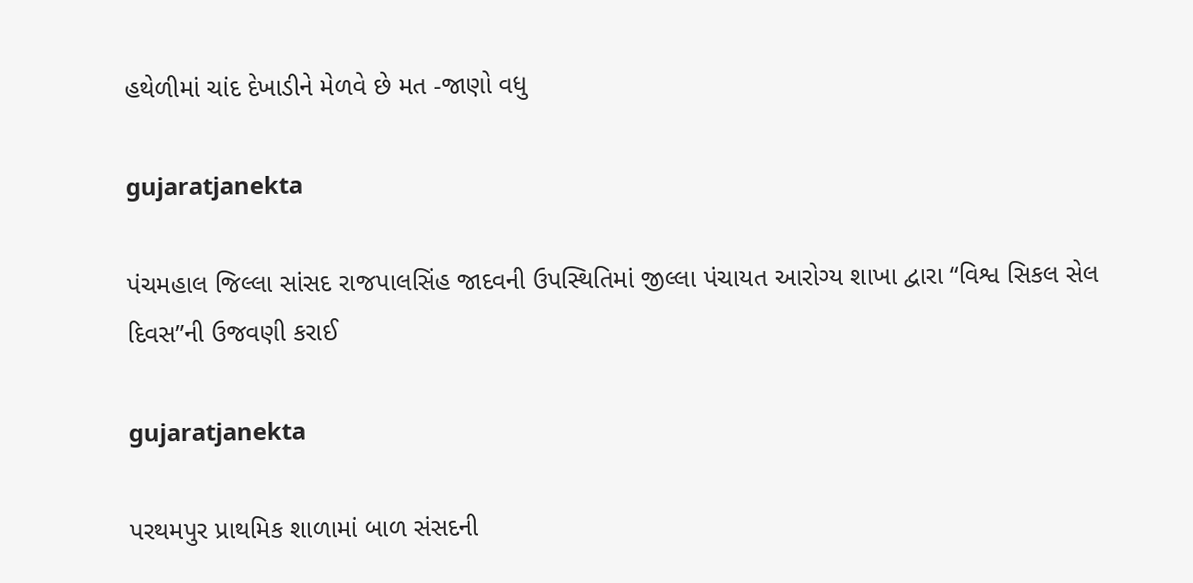હથેળીમાં ચાંદ દેખાડીને મેળવે છે મત -જાણો વધુ

gujaratjanekta

પંચમહાલ જિલ્લા સાંસદ રાજપાલસિંહ જાદવની ઉપસ્થિતિમાં જીલ્લા પંચાયત આરોગ્ય શાખા દ્વારા “વિશ્વ સિકલ સેલ દિવસ”ની ઉજવણી કરાઈ

gujaratjanekta

પરથમપુર પ્રાથમિક શાળામાં બાળ સંસદની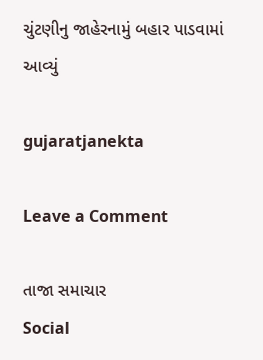ચુંટણીનુ જાહેરનામું બહાર પાડવામાં આવ્યું

gujaratjanekta

Leave a Comment

તાજા સમાચાર
Social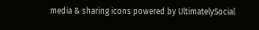media & sharing icons powered by UltimatelySocial